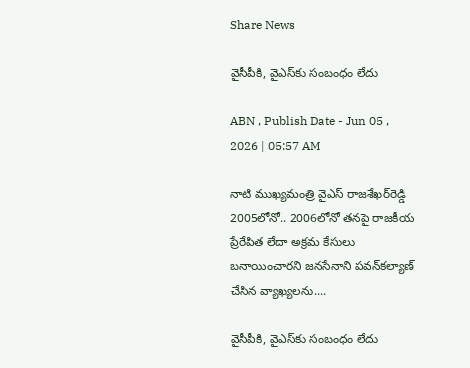Share News

వైసీపీకి, వైఎస్‌కు సంబంధం లేదు

ABN , Publish Date - Jun 05 , 2026 | 05:57 AM

నాటి ముఖ్యమంత్రి వైఎస్‌ రాజశేఖర్‌రెడ్డి 2005లోనో.. 2006లోనో తనపై రాజకీయ ప్రేరేపిత లేదా అక్రమ కేసులు బనాయించారని జనసేనాని పవన్‌కల్యాణ్‌ చేసిన వ్యాఖ్యలను....

వైసీపీకి, వైఎస్‌కు సంబంధం లేదు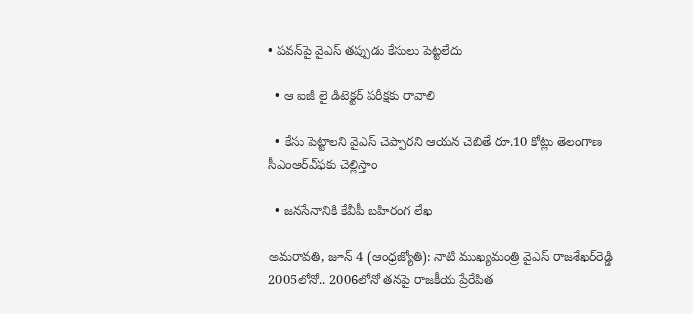• పవన్‌పై వైఎస్‌ తప్పుడు కేసులు పెట్టలేదు

  • ఆ ఐజీ లై డిటెక్టర్‌ పరీక్షకు రావాలి

  • కేసు పెట్టాలని వైఎస్‌ చెప్పారని ఆయన చెబితే రూ.10 కోట్లు తెలంగాణ సీఎంఆర్‌ఎ్‌ఫకు చెల్లిస్తాం

  • జనసేనానికి కేవీపీ బహిరంగ లేఖ

అమరావతి, జూన్‌ 4 (ఆంధ్రజ్యోతి): నాటి ముఖ్యమంత్రి వైఎస్‌ రాజశేఖర్‌రెడ్డి 2005లోనో.. 2006లోనో తనపై రాజకీయ ప్రేరేపిత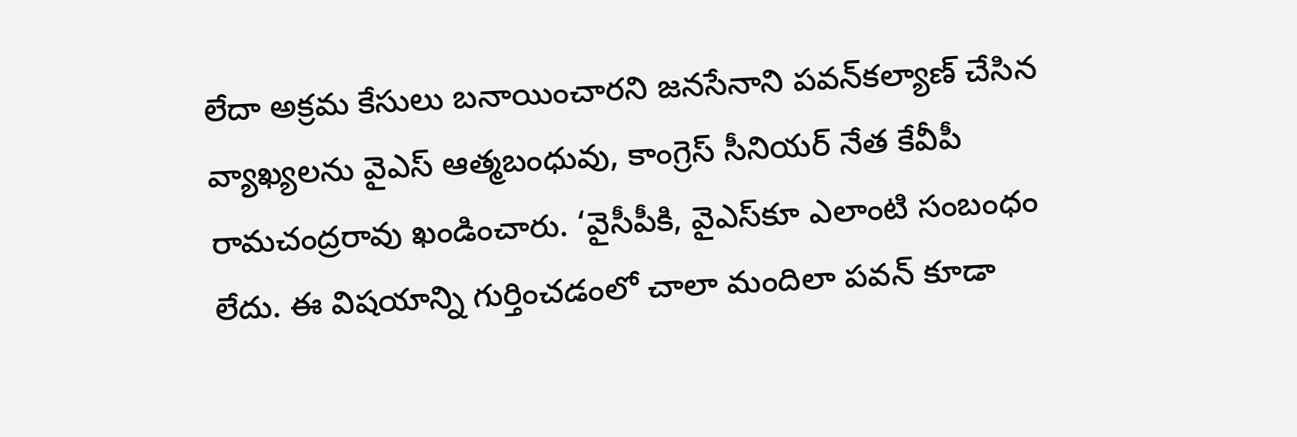లేదా అక్రమ కేసులు బనాయించారని జనసేనాని పవన్‌కల్యాణ్‌ చేసిన వ్యాఖ్యలను వైఎస్‌ ఆత్మబంధువు, కాంగ్రెస్‌ సీనియర్‌ నేత కేవీపీ రామచంద్రరావు ఖండించారు. ‘వైసీపీకి, వైఎస్‌కూ ఎలాంటి సంబంధం లేదు. ఈ విషయాన్ని గుర్తించడంలో చాలా మందిలా పవన్‌ కూడా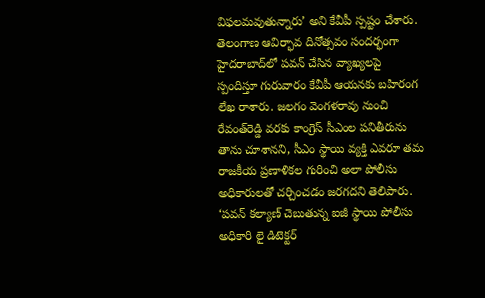విఫలమవుతున్నారు’ అని కేవీపీ స్పష్టం చేశారు. తెలంగాణ ఆవిర్భావ దినోత్సవం సందర్భంగా హైదరాబాద్‌లో పవన్‌ చేసిన వ్యాఖ్యలపై స్పందిస్తూ గురువారం కేవీపీ ఆయనకు బహిరంగ లేఖ రాశారు. జలగం వెంగళరావు నుంచి రేవంత్‌రెడ్డి వరకు కాంగ్రెస్‌ సీఎంల పనితీరును తాను చూశానని, సీఎం స్థాయి వ్యక్తి ఎవరూ తమ రాజకీయ ప్రణాళికల గురించి అలా పోలీసు అధికారులతో చర్చించడం జరగదని తెలిపారు. ‘పవన్‌ కల్యాణ్‌ చెబుతున్న ఐజీ స్థాయి పోలీసు అధికారి లై డిటెక్టర్‌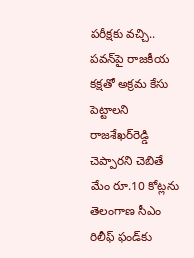పరీక్షకు వచ్చి.. పవన్‌పై రాజకీయ కక్షతో అక్రమ కేసు పెట్టాలని రాజశేఖర్‌రెడ్డి చెప్పారని చెబితే మేం రూ.10 కోట్లను తెలంగాణ సీఎం రిలీఫ్‌ ఫండ్‌కు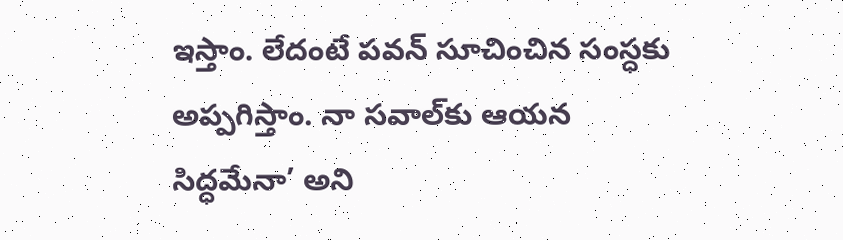ఇస్తాం. లేదంటే పవన్‌ సూచించిన సంస్ధకు అప్పగిస్తాం. నా సవాల్‌కు ఆయన సిద్ధమేనా’ అని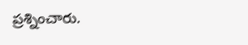ప్రశ్నించారు.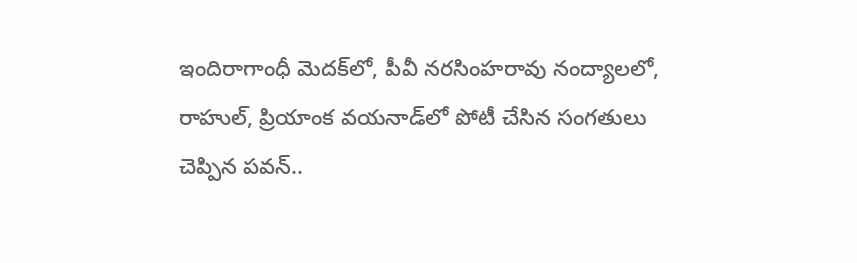ఇందిరాగాంధీ మెదక్‌లో, పీవీ నరసింహరావు నంద్యాలలో, రాహుల్‌, ప్రియాంక వయనాడ్‌లో పోటీ చేసిన సంగతులు చెప్పిన పవన్‌..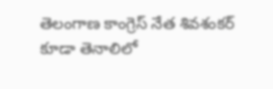తెలంగాణ కాంగ్రెస్‌ నేత శివశంకర్‌ కూడా తెనాలిలో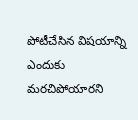పోటీచేసిన విషయాన్ని ఎందుకు మరచిపోయారని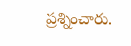ప్రశ్నించారు.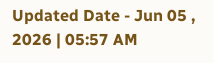Updated Date - Jun 05 , 2026 | 05:57 AM